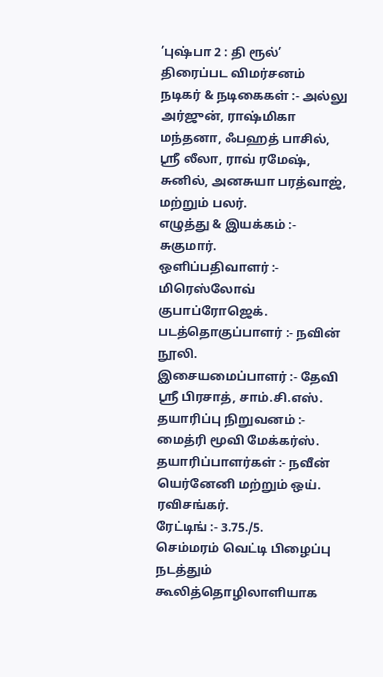’புஷ்பா 2 : தி ரூல்’ திரைப்பட விமர்சனம்
நடிகர் & நடிகைகள் :- அல்லு அர்ஜுன், ராஷ்மிகா மந்தனா, ஃபஹத் பாசில், ஸ்ரீ லீலா, ராவ் ரமேஷ், சுனில், அனசுயா பரத்வாஜ், மற்றும் பலர்.
எழுத்து & இயக்கம் :- சுகுமார்.
ஒளிப்பதிவாளர் :- மிரெஸ்லோவ் குபாப்ரோஜெக்.
படத்தொகுப்பாளர் :- நவின் நூலி.
இசையமைப்பாளர் :- தேவி ஸ்ரீ பிரசாத், சாம்.சி.எஸ்.
தயாரிப்பு நிறுவனம் :- மைத்ரி மூவி மேக்கர்ஸ்.
தயாரிப்பாளர்கள் :- நவீன் யெர்னேனி மற்றும் ஒய். ரவிசங்கர்.
ரேட்டிங் :- 3.75./5.
செம்மரம் வெட்டி பிழைப்பு நடத்தும் கூலித்தொழிலாளியாக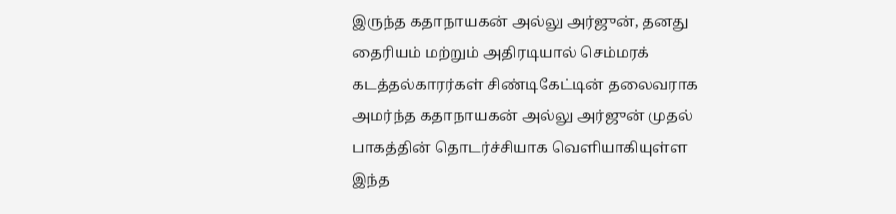இருந்த கதாநாயகன் அல்லு அர்ஜுன், தனது தைரியம் மற்றும் அதிரடியால் செம்மரக் கடத்தல்காரர்கள் சிண்டிகேட்டின் தலைவராக அமர்ந்த கதாநாயகன் அல்லு அர்ஜுன் முதல் பாகத்தின் தொடர்ச்சியாக வெளியாகியுள்ள இந்த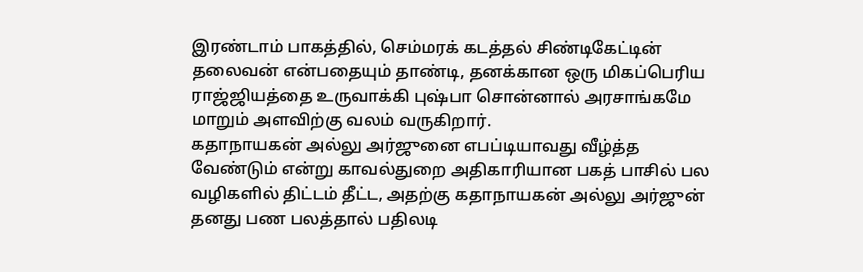இரண்டாம் பாகத்தில், செம்மரக் கடத்தல் சிண்டிகேட்டின் தலைவன் என்பதையும் தாண்டி, தனக்கான ஒரு மிகப்பெரிய ராஜ்ஜியத்தை உருவாக்கி புஷ்பா சொன்னால் அரசாங்கமே மாறும் அளவிற்கு வலம் வருகிறார்.
கதாநாயகன் அல்லு அர்ஜுனை எபப்டியாவது வீழ்த்த வேண்டும் என்று காவல்துறை அதிகாரியான பகத் பாசில் பல வழிகளில் திட்டம் தீட்ட, அதற்கு கதாநாயகன் அல்லு அர்ஜுன் தனது பண பலத்தால் பதிலடி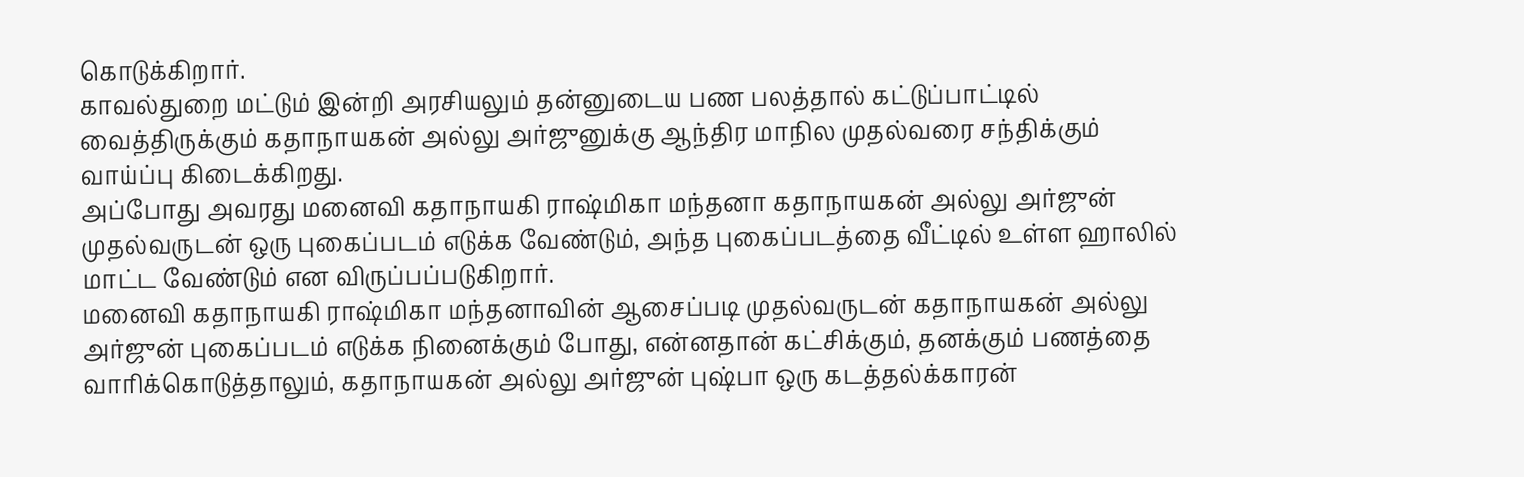கொடுக்கிறார்.
காவல்துறை மட்டும் இன்றி அரசியலும் தன்னுடைய பண பலத்தால் கட்டுப்பாட்டில் வைத்திருக்கும் கதாநாயகன் அல்லு அர்ஜுனுக்கு ஆந்திர மாநில முதல்வரை சந்திக்கும் வாய்ப்பு கிடைக்கிறது.
அப்போது அவரது மனைவி கதாநாயகி ராஷ்மிகா மந்தனா கதாநாயகன் அல்லு அர்ஜுன் முதல்வருடன் ஒரு புகைப்படம் எடுக்க வேண்டும், அந்த புகைப்படத்தை வீட்டில் உள்ள ஹாலில் மாட்ட வேண்டும் என விருப்பப்படுகிறார்.
மனைவி கதாநாயகி ராஷ்மிகா மந்தனாவின் ஆசைப்படி முதல்வருடன் கதாநாயகன் அல்லு அர்ஜுன் புகைப்படம் எடுக்க நினைக்கும் போது, என்னதான் கட்சிக்கும், தனக்கும் பணத்தை வாரிக்கொடுத்தாலும், கதாநாயகன் அல்லு அர்ஜுன் புஷ்பா ஒரு கடத்தல்க்காரன்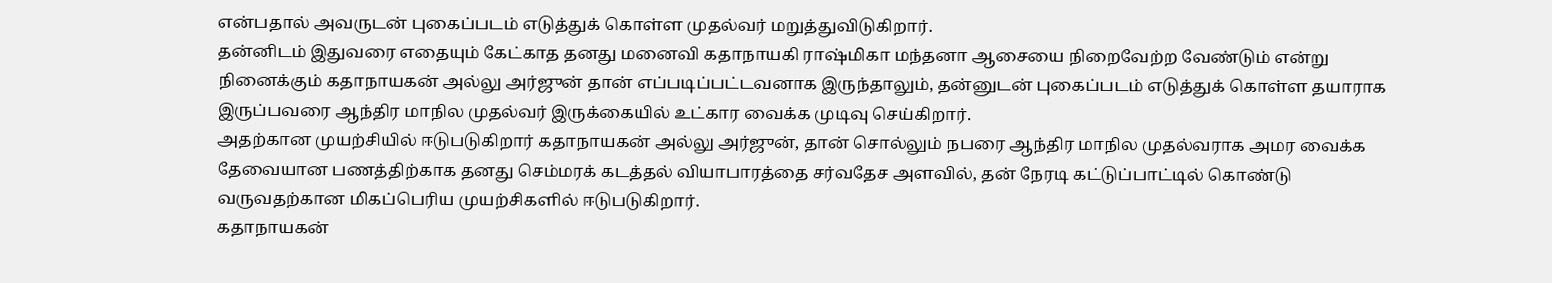என்பதால் அவருடன் புகைப்படம் எடுத்துக் கொள்ள முதல்வர் மறுத்துவிடுகிறார்.
தன்னிடம் இதுவரை எதையும் கேட்காத தனது மனைவி கதாநாயகி ராஷ்மிகா மந்தனா ஆசையை நிறைவேற்ற வேண்டும் என்று நினைக்கும் கதாநாயகன் அல்லு அர்ஜுன் தான் எப்படிப்பட்டவனாக இருந்தாலும், தன்னுடன் புகைப்படம் எடுத்துக் கொள்ள தயாராக இருப்பவரை ஆந்திர மாநில முதல்வர் இருக்கையில் உட்கார வைக்க முடிவு செய்கிறார்.
அதற்கான முயற்சியில் ஈடுபடுகிறார் கதாநாயகன் அல்லு அர்ஜுன், தான் சொல்லும் நபரை ஆந்திர மாநில முதல்வராக அமர வைக்க தேவையான பணத்திற்காக தனது செம்மரக் கடத்தல் வியாபாரத்தை சர்வதேச அளவில், தன் நேரடி கட்டுப்பாட்டில் கொண்டு வருவதற்கான மிகப்பெரிய முயற்சிகளில் ஈடுபடுகிறார்.
கதாநாயகன்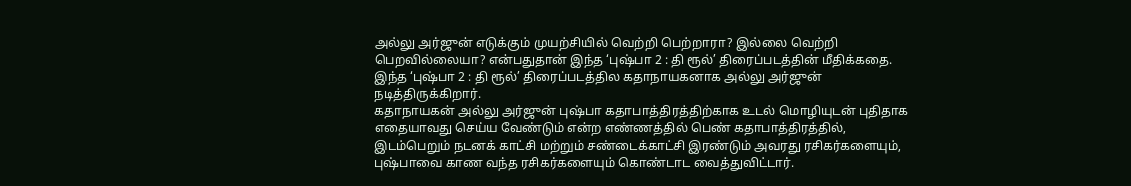அல்லு அர்ஜுன் எடுக்கும் முயற்சியில் வெற்றி பெற்றாரா? இல்லை வெற்றி பெறவில்லையா? என்பதுதான் இந்த ‘புஷ்பா 2 : தி ரூல்’ திரைப்படத்தின் மீதிக்கதை.
இந்த ‘புஷ்பா 2 : தி ரூல்’ திரைப்படத்தில கதாநாயகனாக அல்லு அர்ஜுன் நடித்திருக்கிறார்.
கதாநாயகன் அல்லு அர்ஜுன் புஷ்பா கதாபாத்திரத்திற்காக உடல் மொழியுடன் புதிதாக எதையாவது செய்ய வேண்டும் என்ற எண்ணத்தில் பெண் கதாபாத்திரத்தில், இடம்பெறும் நடனக் காட்சி மற்றும் சண்டைக்காட்சி இரண்டும் அவரது ரசிகர்களையும், புஷ்பாவை காண வந்த ரசிகர்களையும் கொண்டாட வைத்துவிட்டார்.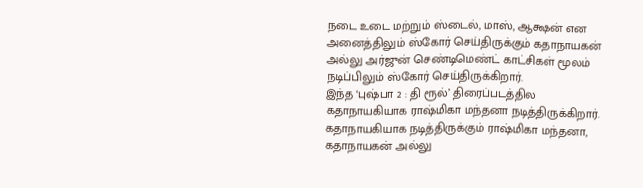நடை உடை மற்றும் ஸ்டைல், மாஸ், ஆக்ஷன் என அனைத்திலும் ஸ்கோர் செய்திருக்கும் கதாநாயகன் அல்லு அர்ஜுன் செண்டிமெண்ட் காட்சிகள் மூலம் நடிப்பிலும் ஸ்கோர் செய்திருக்கிறார்.
இந்த ‘புஷ்பா 2 : தி ரூல்’ திரைப்படத்தில கதாநாயகியாக ராஷ்மிகா மந்தனா நடித்திருக்கிறார்.
கதாநாயகியாக நடித்திருக்கும் ராஷ்மிகா மந்தனா, கதாநாயகன் அல்லு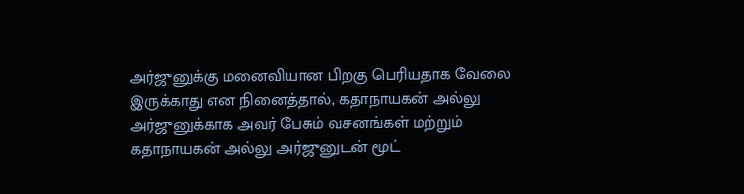அர்ஜுனுக்கு மனைவியான பிறகு பெரியதாக வேலை இருக்காது என நினைத்தால், கதாநாயகன் அல்லு அர்ஜுனுக்காக அவர் பேசும் வசனங்கள் மற்றும் கதாநாயகன் அல்லு அர்ஜுனுடன் மூட்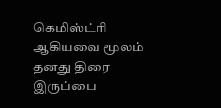கெமிஸ்ட்ரி ஆகியவை மூலம் தனது திரை இருப்பை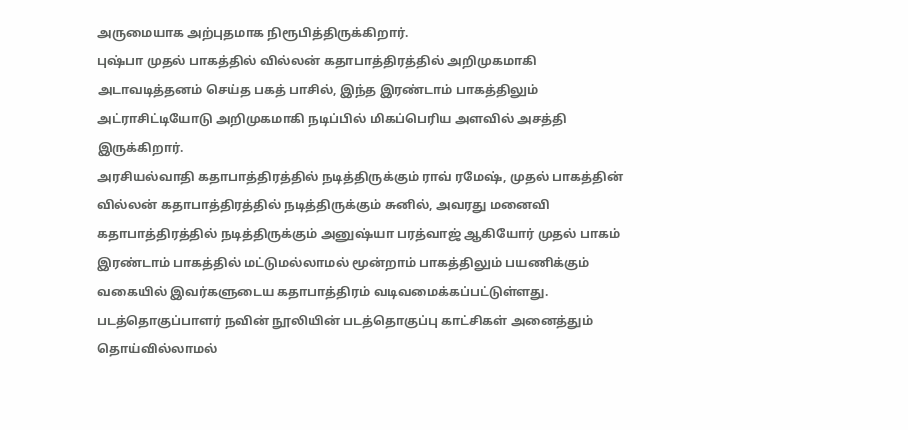அருமையாக அற்புதமாக நிரூபித்திருக்கிறார்.
புஷ்பா முதல் பாகத்தில் வில்லன் கதாபாத்திரத்தில் அறிமுகமாகி அடாவடித்தனம் செய்த பகத் பாசில், இந்த இரண்டாம் பாகத்திலும் அட்ராசிட்டியோடு அறிமுகமாகி நடிப்பில் மிகப்பெரிய அளவில் அசத்தி இருக்கிறார்.
அரசியல்வாதி கதாபாத்திரத்தில் நடித்திருக்கும் ராவ் ரமேஷ், முதல் பாகத்தின் வில்லன் கதாபாத்திரத்தில் நடித்திருக்கும் சுனில், அவரது மனைவி கதாபாத்திரத்தில் நடித்திருக்கும் அனுஷ்யா பரத்வாஜ் ஆகியோர் முதல் பாகம் இரண்டாம் பாகத்தில் மட்டுமல்லாமல் மூன்றாம் பாகத்திலும் பயணிக்கும் வகையில் இவர்களுடைய கதாபாத்திரம் வடிவமைக்கப்பட்டுள்ளது.
படத்தொகுப்பாளர் நவின் நூலியின் படத்தொகுப்பு காட்சிகள் அனைத்தும் தொய்வில்லாமல்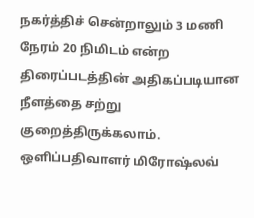நகர்த்திச் சென்றாலும் 3 மணி நேரம் 20 நிமிடம் என்ற திரைப்படத்தின் அதிகப்படியான நீளத்தை சற்று குறைத்திருக்கலாம்.
ஒளிப்பதிவாளர் மிரோஷ்லவ்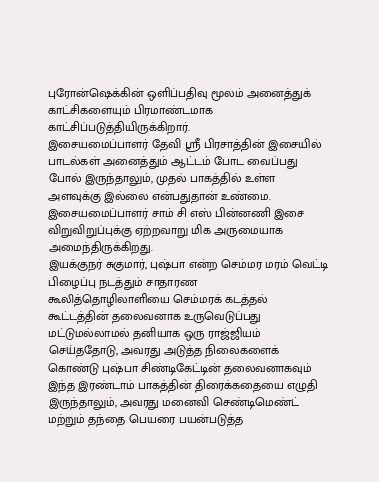புரோன்ஷெக்கின் ஒளிப்பதிவு மூலம் அனைத்துக் காட்சிகளையும் பிரமாண்டமாக காட்சிப்படுத்தியிருக்கிறார்.
இசையமைப்பாளர் தேவி ஸ்ரீ பிரசாத்தின் இசையில் பாடல்கள் அனைத்தும் ஆட்டம் போட வைப்பது போல் இருந்தாலும், முதல் பாகத்தில் உள்ள அளவுக்கு இல்லை என்பதுதான் உண்மை.
இசையமைப்பாளர் சாம் சி எஸ் பின்னணி இசை விறுவிறுப்புக்கு ஏற்றவாறு மிக அருமையாக அமைந்திருக்கிறது.
இயக்குநர் சுகுமார், புஷ்பா என்ற செம்மர மரம் வெட்டி பிழைப்பு நடத்தும் சாதாரண
கூலித்தொழிலாளியை செம்மரக் கடத்தல் கூட்டத்தின் தலைவனாக உருவெடுப்பது மட்டுமல்லாமல் தனியாக ஒரு ராஜ்ஜியம் செய்ததோடு, அவரது அடுத்த நிலைகளைக் கொண்டு புஷ்பா சிண்டிகேட்டின் தலைவனாகவும் இந்த இரண்டாம் பாகத்தின் திரைக்கதையை எழுதி இருந்தாலும், அவரது மனைவி செண்டிமெண்ட் மற்றும் தந்தை பெயரை பயன்படுத்த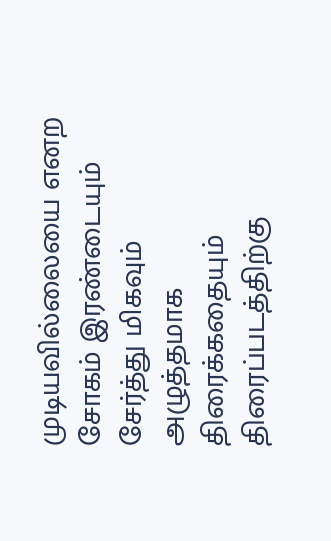முடியவில்லையை எனற சோகம் இரண்டையும் சேர்த்து மிகவும் அழுத்தமாக திரைக்கதையும்
திரைப்படத்திற்கு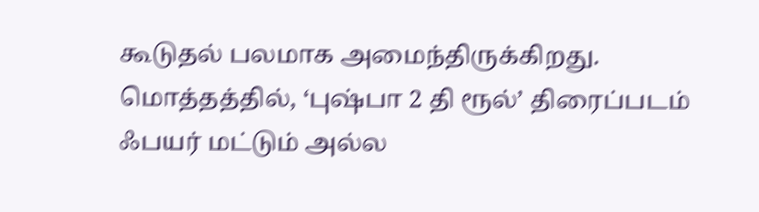கூடுதல் பலமாக அமைந்திருக்கிறது.
மொத்தத்தில், ‘புஷ்பா 2 தி ரூல்’ திரைப்படம் ஃபயர் மட்டும் அல்ல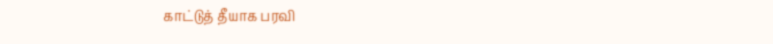காட்டுத் தீயாக பரவி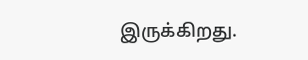இருக்கிறது.